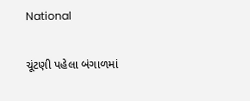National

ચૂંટણી પહેલા બંગાળમાં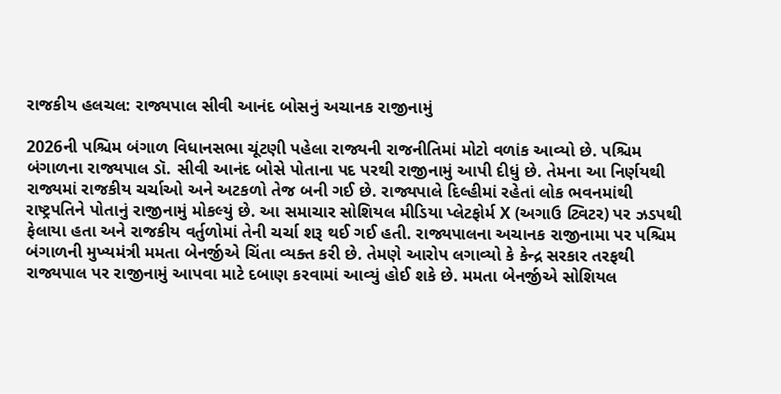રાજકીય હલચલ: રાજ્યપાલ સીવી આનંદ બોસનું અચાનક રાજીનામું

2026ની પશ્ચિમ બંગાળ વિધાનસભા ચૂંટણી પહેલા રાજ્યની રાજનીતિમાં મોટો વળાંક આવ્યો છે. પશ્ચિમ બંગાળના રાજ્યપાલ ડૉ. સીવી આનંદ બોસે પોતાના પદ પરથી રાજીનામું આપી દીધું છે. તેમના આ નિર્ણયથી રાજ્યમાં રાજકીય ચર્ચાઓ અને અટકળો તેજ બની ગઈ છે. રાજ્યપાલે દિલ્હીમાં રહેતાં લોક ભવનમાંથી રાષ્ટ્રપતિને પોતાનું રાજીનામું મોકલ્યું છે. આ સમાચાર સોશિયલ મીડિયા પ્લેટફોર્મ X (અગાઉ ટ્વિટર) પર ઝડપથી ફેલાયા હતા અને રાજકીય વર્તુળોમાં તેની ચર્ચા શરૂ થઈ ગઈ હતી. રાજ્યપાલના અચાનક રાજીનામા પર પશ્ચિમ બંગાળની મુખ્યમંત્રી મમતા બેનર્જીએ ચિંતા વ્યક્ત કરી છે. તેમણે આરોપ લગાવ્યો કે કેન્દ્ર સરકાર તરફથી રાજ્યપાલ પર રાજીનામું આપવા માટે દબાણ કરવામાં આવ્યું હોઈ શકે છે. મમતા બેનર્જીએ સોશિયલ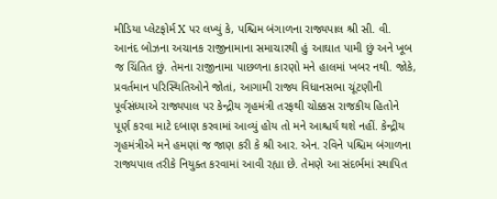મીડિયા પ્લેટફોર્મ X પર લખ્યું કે, પશ્ચિમ બંગાળના રાજ્યપાલ શ્રી સી. વી. આનંદ બોઝના અચાનક રાજીનામાના સમાચારથી હું આઘાત પામી છું અને ખૂબ જ ચિંતિત છું. તેમના રાજીનામા પાછળના કારણો મને હાલમાં ખબર નથી. જોકે, પ્રવર્તમાન પરિસ્થિતિઓને જોતાં, આગામી રાજ્ય વિધાનસભા ચૂંટણીની પૂર્વસંધ્યાએ રાજ્યપાલ પર કેન્દ્રીય ગૃહમંત્રી તરફથી ચોક્કસ રાજકીય હિતોને પૂર્ણ કરવા માટે દબાણ કરવામાં આવ્યું હોય તો મને આશ્ચર્ય થશે નહીં. કેન્દ્રીય ગૃહમંત્રીએ મને હમણાં જ જાણ કરી કે શ્રી આર. એન. રવિને પશ્ચિમ બંગાળના રાજ્યપાલ તરીકે નિયુક્ત કરવામાં આવી રહ્યા છે. તેમણે આ સંદર્ભમાં સ્થાપિત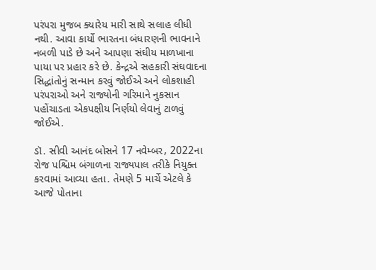પરંપરા મુજબ ક્યારેય મારી સાથે સલાહ લીધી નથી. આવા કાર્યો ભારતના બંધારણની ભાવનાને નબળી પાડે છે અને આપણા સંઘીય માળખાના પાયા પર પ્રહાર કરે છે. કેન્દ્રએ સહકારી સંઘવાદના સિદ્ધાંતોનું સન્માન કરવું જોઈએ અને લોકશાહી પરંપરાઓ અને રાજ્યોની ગરિમાને નુકસાન પહોંચાડતા એકપક્ષીય નિર્ણયો લેવાનું ટાળવું જોઈએ.

ડૉ. સીવી આનંદ બોસને 17 નવેમ્બર, 2022ના રોજ પશ્ચિમ બંગાળના રાજ્યપાલ તરીકે નિયુક્ત કરવામાં આવ્યા હતા. તેમણે 5 માર્ચે એટલે કે આજે પોતાના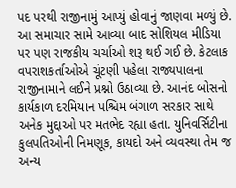પદ પરથી રાજીનામું આપ્યું હોવાનું જાણવા મળ્યું છે. આ સમાચાર સામે આવ્યા બાદ સોશિયલ મીડિયા પર પણ રાજકીય ચર્ચાઓ શરૂ થઈ ગઈ છે. કેટલાક વપરાશકર્તાઓએ ચૂંટણી પહેલા રાજ્યપાલના રાજીનામાને લઈને પ્રશ્નો ઉઠાવ્યા છે. આનંદ બોસનો કાર્યકાળ દરમિયાન પશ્ચિમ બંગાળ સરકાર સાથે અનેક મુદ્દાઓ પર મતભેદ રહ્યા હતા. યુનિવર્સિટીના કુલપતિઓની નિમણૂક, કાયદો અને વ્યવસ્થા તેમ જ અન્ય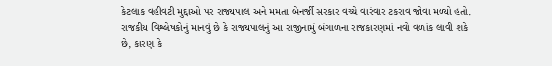કેટલાક વહીવટી મુદ્દાઓ પર રાજ્યપાલ અને મમતા બેનર્જી સરકાર વચ્ચે વારંવાર ટકરાવ જોવા મળ્યો હતો. રાજકીય વિશ્લેષકોનું માનવું છે કે રાજ્યપાલનું આ રાજીનામું બંગાળના રાજકારણમાં નવો વળાંક લાવી શકે છે, કારણ કે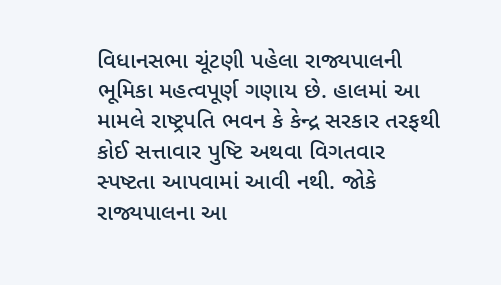વિધાનસભા ચૂંટણી પહેલા રાજ્યપાલની ભૂમિકા મહત્વપૂર્ણ ગણાય છે. હાલમાં આ મામલે રાષ્ટ્રપતિ ભવન કે કેન્દ્ર સરકાર તરફથી કોઈ સત્તાવાર પુષ્ટિ અથવા વિગતવાર સ્પષ્ટતા આપવામાં આવી નથી. જોકે રાજ્યપાલના આ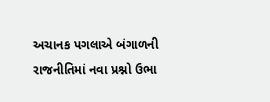અચાનક પગલાએ બંગાળની રાજનીતિમાં નવા પ્રશ્નો ઉભા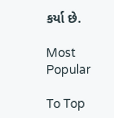કર્યા છે.

Most Popular

To Top